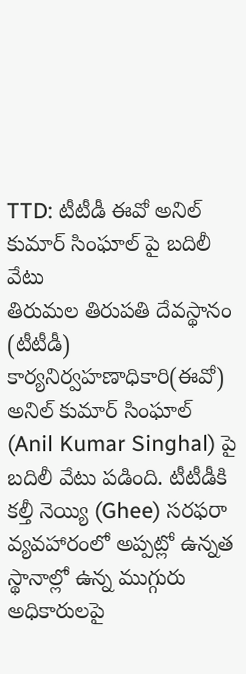TTD: టీటీడీ ఈవో అనిల్ కుమార్ సింఘాల్ పై బదిలీ వేటు
తిరుమల తిరుపతి దేవస్థానం (టీటీడీ) కార్యనిర్వహణాధికారి(ఈవో) అనిల్ కుమార్ సింఘాల్ (Anil Kumar Singhal) పై బదిలీ వేటు పడింది. టీటీడీకి కల్తీ నెయ్యి (Ghee) సరఫరా వ్యవహారంలో అప్పట్లో ఉన్నత స్థానాల్లో ఉన్న ముగ్గురు అధికారులపై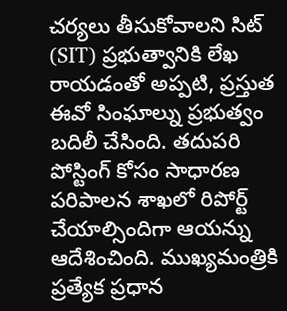చర్యలు తీసుకోవాలని సిట్ (SIT) ప్రభుత్వానికి లేఖ రాయడంతో అప్పటి, ప్రస్తుత ఈవో సింఘాల్ను ప్రభుత్వం బదిలీ చేసింది. తదుపరి పోస్టింగ్ కోసం సాధారణ పరిపాలన శాఖలో రిపోర్ట్ చేయాల్సిందిగా ఆయన్ను ఆదేశించింది. ముఖ్యమంత్రికి ప్రత్యేక ప్రధాన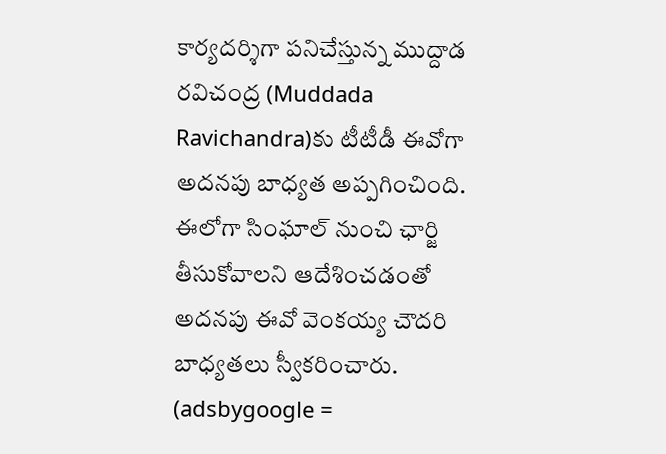కార్యదర్శిగా పనిచేస్తున్న ముద్దాడ రవిచంద్ర (Muddada Ravichandra)కు టీటీడీ ఈవోగా అదనపు బాధ్యత అప్పగించింది. ఈలోగా సింఘాల్ నుంచి ఛార్జి తీసుకోవాలని ఆదేశించడంతో అదనపు ఈవో వెంకయ్య చౌదరి బాధ్యతలు స్వీకరించారు.
(adsbygoogle =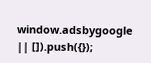window.adsbygoogle || []).push({});